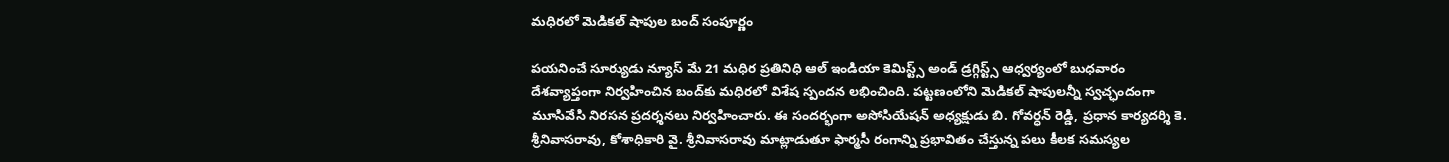మధిరలో మెడికల్ షాపుల బంద్ సంపూర్ణం

పయనించే సూర్యుడు న్యూస్ మే 21 మధిర ప్రతినిధి ఆల్ ఇండియా కెమిస్ట్స్ అండ్ డ్రగ్గిస్ట్స్ ఆధ్వర్యంలో బుధవారం దేశవ్యాప్తంగా నిర్వహించిన బంద్‌కు మధిరలో విశేష స్పందన లభించింది. పట్టణంలోని మెడికల్ షాపులన్నీ స్వచ్ఛందంగా మూసివేసి నిరసన ప్రదర్శనలు నిర్వహించారు. ఈ సందర్భంగా అసోసియేషన్ అధ్యక్షుడు బి. గోవర్ధన్ రెడ్డి, ప్రధాన కార్యదర్శి కె. శ్రీనివాసరావు, కోశాధికారి వై. శ్రీనివాసరావు మాట్లాడుతూ ఫార్మసీ రంగాన్ని ప్రభావితం చేస్తున్న పలు కీలక సమస్యల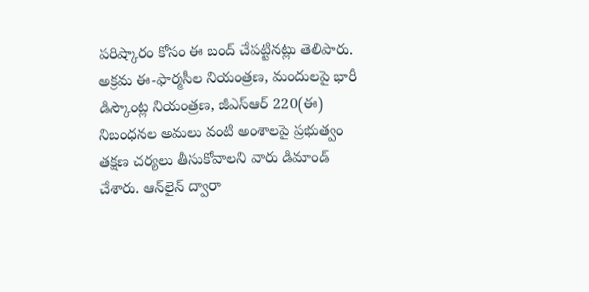పరిష్కారం కోసం ఈ బంద్ చేపట్టినట్లు తెలిపారు. అక్రమ ఈ-ఫార్మసీల నియంత్రణ, మందులపై భారీ డిస్కౌంట్ల నియంత్రణ, జీఎస్‌ఆర్ 220(ఈ) నిబంధనల అమలు వంటి అంశాలపై ప్రభుత్వం తక్షణ చర్యలు తీసుకోవాలని వారు డిమాండ్ చేశారు. ఆన్‌లైన్ ద్వారా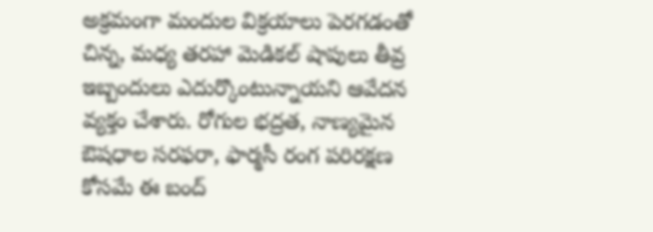అక్రమంగా మందుల విక్రయాలు పెరగడంతో చిన్న, మధ్య తరహా మెడికల్ షాపులు తీవ్ర ఇబ్బందులు ఎదుర్కొంటున్నాయని ఆవేదన వ్యక్తం చేశారు. రోగుల భద్రత, నాణ్యమైన ఔషధాల సరఫరా, ఫార్మసీ రంగ పరిరక్షణ కోసమే ఈ బంద్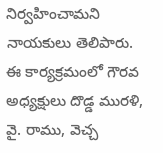నిర్వహించామని నాయకులు తెలిపారు. ఈ కార్యక్రమంలో గౌరవ అధ్యక్షులు దొడ్డ మురళి, వై. రాము, వెచ్చ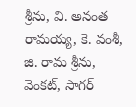శ్రీను, వి. అనంత రామయ్య, కె. వంశీ, జి. రామ శ్రీను, వెంకట్, సాగర్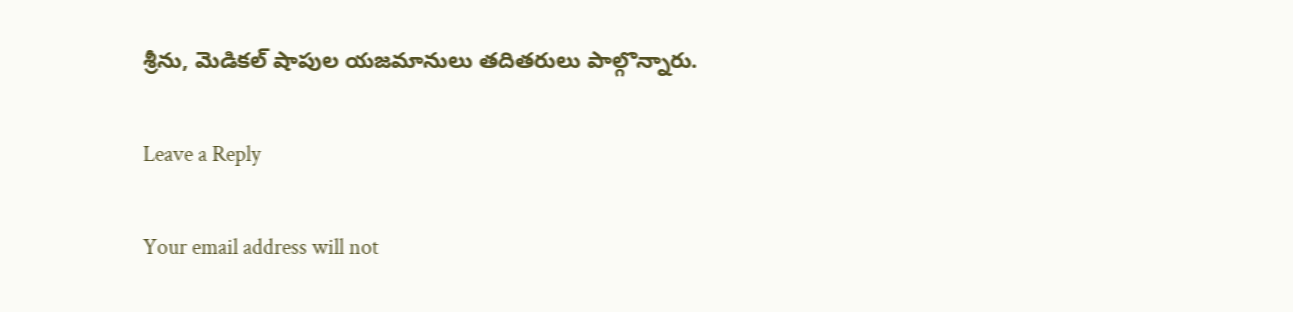శ్రీను, మెడికల్ షాపుల యజమానులు తదితరులు పాల్గొన్నారు.

Leave a Reply

Your email address will not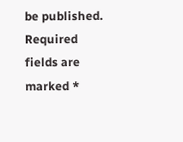be published. Required fields are marked *